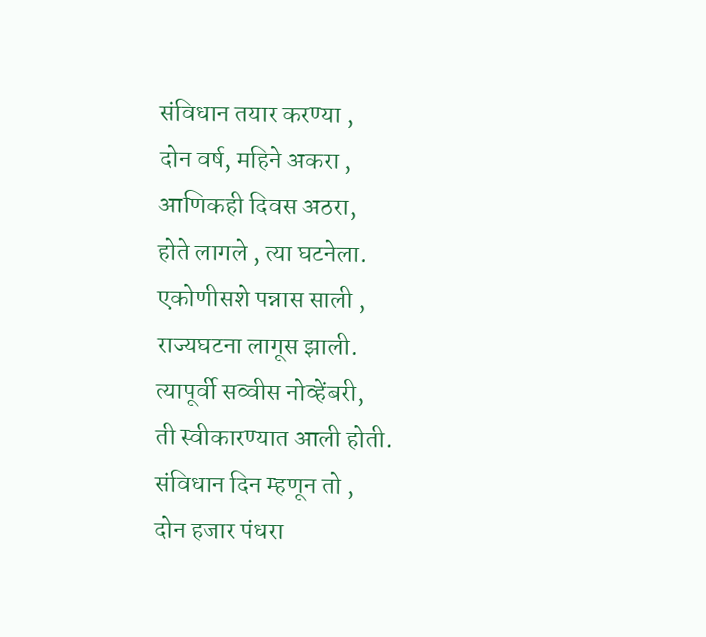संविधान तयार करण्या ,
दोन वर्ष, महिने अकरा ,
आणिकही दिवस अठरा,
होते लागले , त्या घटनेला.
एकोणीसशे पन्नास साली ,
राज्यघटना लागूस झाली.
त्यापूर्वी सव्वीस नोव्हेंबरी,
ती स्वीकारण्यात आली होती.
संविधान दिन म्हणून तो ,
दोन हजार पंधरा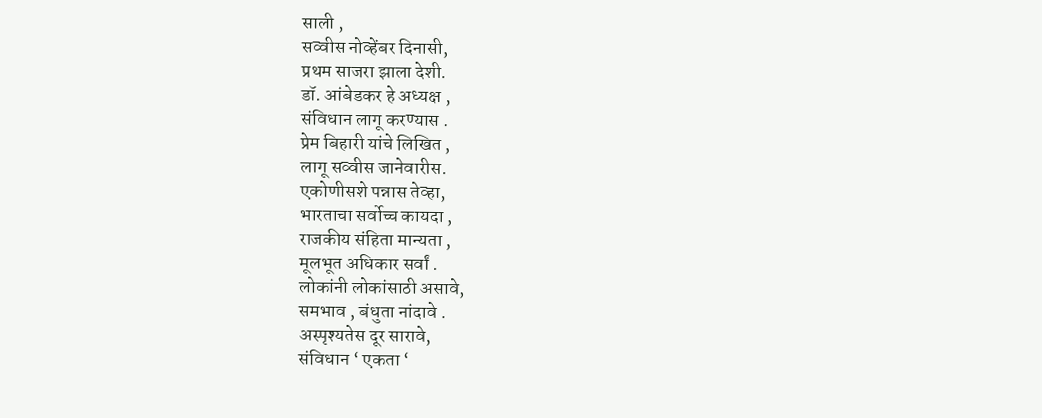साली ,
सव्वीस नोव्हेंबर दिनासी,
प्रथम साजरा झाला देशी.
डॉ. आंबेडकर हे अध्यक्ष ,
संविधान लागू करण्यास .
प्रेम बिहारी यांचे लिखित ,
लागू सव्वीस जानेवारीस.
एकोणीसशे पन्नास तेव्हा,
भारताचा सर्वोच्च कायदा ,
राजकीय संहिता मान्यता ,
मूलभूत अधिकार सर्वां .
लोकांनी लोकांसाठी असावे,
समभाव , बंधुता नांदावे .
अस्पृश्यतेस दूर सारावे,
संविधान ‘ एकता ‘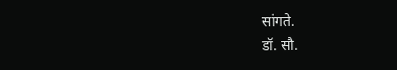सांगते.
डॉ. सौ.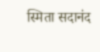स्मिता सदानंद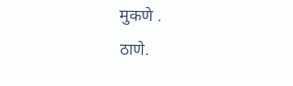मुकणे .
ठाणे.